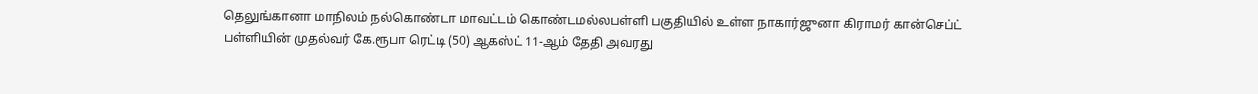தெலுங்கானா மாநிலம் நல்கொண்டா மாவட்டம் கொண்டமல்லபள்ளி பகுதியில் உள்ள நாகார்ஜுனா கிராமர் கான்செப்ட் பள்ளியின் முதல்வர் கே.ரூபா ரெட்டி (50) ஆகஸ்ட் 11-ஆம் தேதி அவரது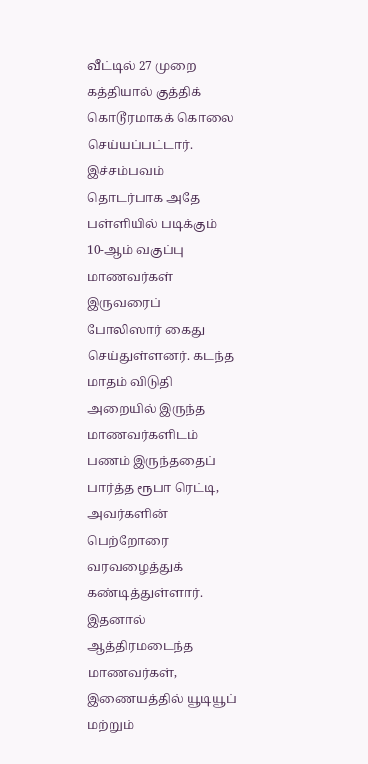வீட்டில் 27 முறை கத்தியால் குத்திக் கொடூரமாகக் கொலை செய்யப்பட்டார். இச்சம்பவம் தொடர்பாக அதே பள்ளியில் படிக்கும் 10-ஆம் வகுப்பு மாணவர்கள் இருவரைப் போலிஸார் கைது செய்துள்ளனர். கடந்த மாதம் விடுதி அறையில் இருந்த மாணவர்களிடம் பணம் இருந்ததைப் பார்த்த ரூபா ரெட்டி, அவர்களின் பெற்றோரை வரவழைத்துக் கண்டித்துள்ளார். இதனால் ஆத்திரமடைந்த மாணவர்கள், இணையத்தில் யூடியூப் மற்றும்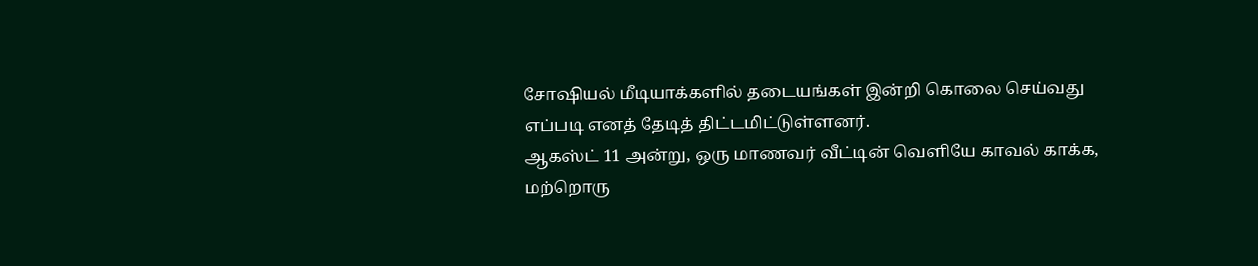சோஷியல் மீடியாக்களில் தடையங்கள் இன்றி கொலை செய்வது எப்படி எனத் தேடித் திட்டமிட்டுள்ளனர்.
ஆகஸ்ட் 11 அன்று, ஒரு மாணவர் வீட்டின் வெளியே காவல் காக்க, மற்றொரு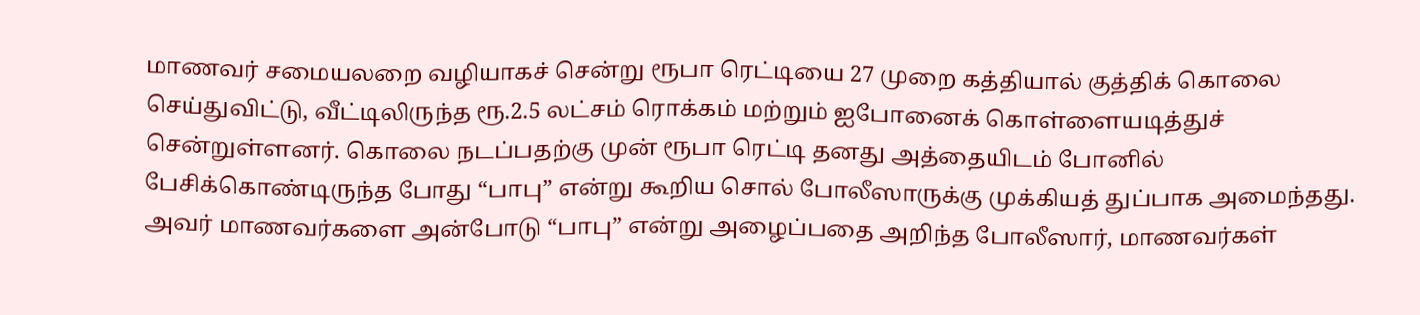மாணவர் சமையலறை வழியாகச் சென்று ரூபா ரெட்டியை 27 முறை கத்தியால் குத்திக் கொலை செய்துவிட்டு, வீட்டிலிருந்த ரூ.2.5 லட்சம் ரொக்கம் மற்றும் ஐபோனைக் கொள்ளையடித்துச் சென்றுள்ளனர். கொலை நடப்பதற்கு முன் ரூபா ரெட்டி தனது அத்தையிடம் போனில் பேசிக்கொண்டிருந்த போது “பாபு” என்று கூறிய சொல் போலீஸாருக்கு முக்கியத் துப்பாக அமைந்தது. அவர் மாணவர்களை அன்போடு “பாபு” என்று அழைப்பதை அறிந்த போலீஸார், மாணவர்கள்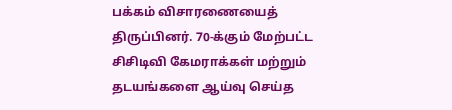பக்கம் விசாரணையைத் திருப்பினர். 70-க்கும் மேற்பட்ட சிசிடிவி கேமராக்கள் மற்றும் தடயங்களை ஆய்வு செய்த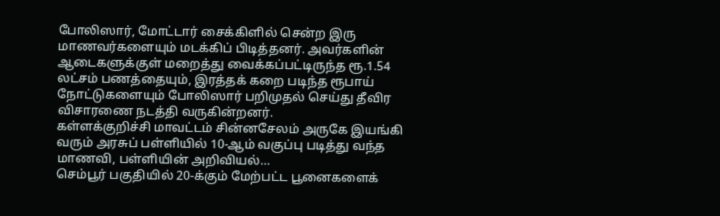போலிஸார், மோட்டார் சைக்கிளில் சென்ற இரு மாணவர்களையும் மடக்கிப் பிடித்தனர். அவர்களின் ஆடைகளுக்குள் மறைத்து வைக்கப்பட்டிருந்த ரூ.1.54 லட்சம் பணத்தையும், இரத்தக் கறை படிந்த ரூபாய் நோட்டுகளையும் போலிஸார் பறிமுதல் செய்து தீவிர விசாரணை நடத்தி வருகின்றனர்.
கள்ளக்குறிச்சி மாவட்டம் சின்னசேலம் அருகே இயங்கி வரும் அரசுப் பள்ளியில் 10-ஆம் வகுப்பு படித்து வந்த மாணவி, பள்ளியின் அறிவியல்…
செம்பூர் பகுதியில் 20-க்கும் மேற்பட்ட பூனைகளைக்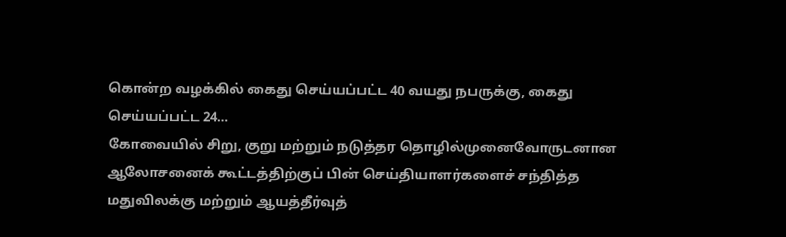கொன்ற வழக்கில் கைது செய்யப்பட்ட 40 வயது நபருக்கு, கைது செய்யப்பட்ட 24…
கோவையில் சிறு, குறு மற்றும் நடுத்தர தொழில்முனைவோருடனான ஆலோசனைக் கூட்டத்திற்குப் பின் செய்தியாளர்களைச் சந்தித்த மதுவிலக்கு மற்றும் ஆயத்தீர்வுத்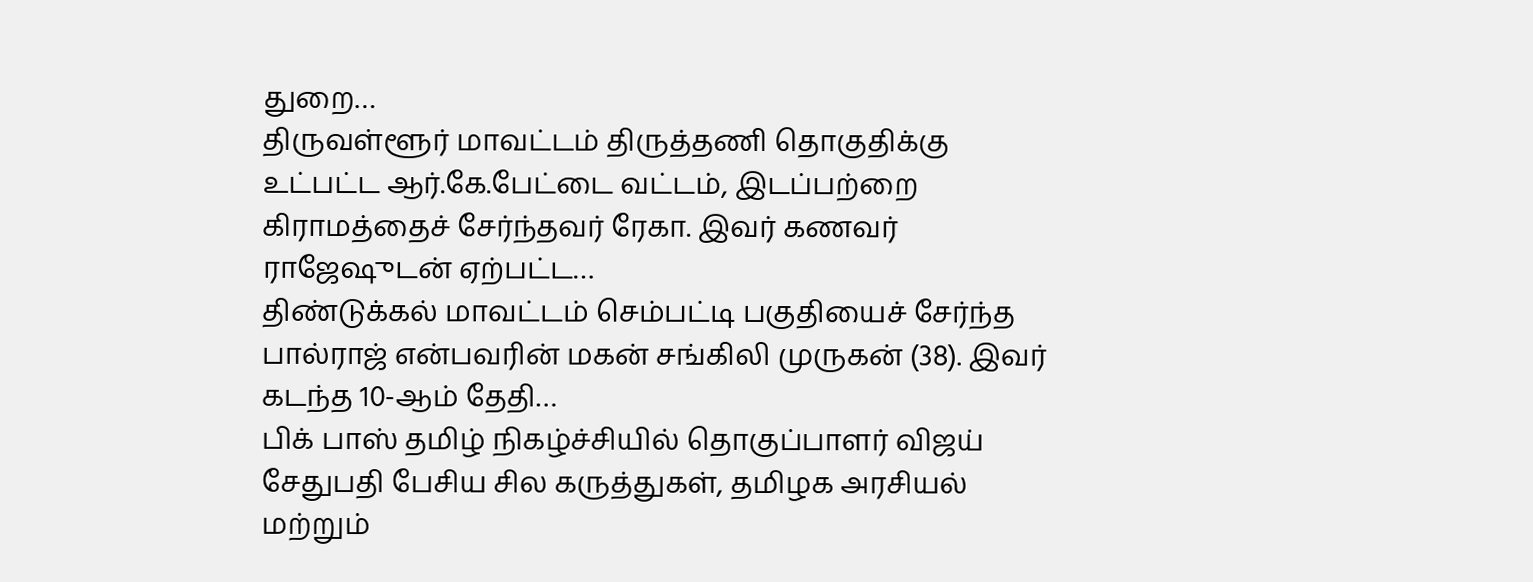துறை…
திருவள்ளூர் மாவட்டம் திருத்தணி தொகுதிக்கு உட்பட்ட ஆர்.கே.பேட்டை வட்டம், இடப்பற்றை கிராமத்தைச் சேர்ந்தவர் ரேகா. இவர் கணவர் ராஜேஷுடன் ஏற்பட்ட…
திண்டுக்கல் மாவட்டம் செம்பட்டி பகுதியைச் சேர்ந்த பால்ராஜ் என்பவரின் மகன் சங்கிலி முருகன் (38). இவர் கடந்த 10-ஆம் தேதி…
பிக் பாஸ் தமிழ் நிகழ்ச்சியில் தொகுப்பாளர் விஜய் சேதுபதி பேசிய சில கருத்துகள், தமிழக அரசியல் மற்றும்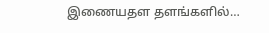இணையதள தளங்களில்…